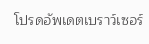โปรดอัพเดตเบราว์เซอร์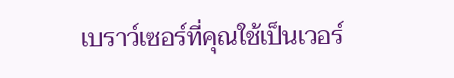เบราว์เซอร์ที่คุณใช้เป็นเวอร์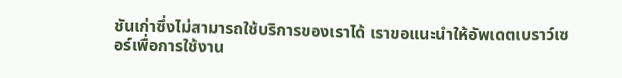ชันเก่าซึ่งไม่สามารถใช้บริการของเราได้ เราขอแนะนำให้อัพเดตเบราว์เซอร์เพื่อการใช้งาน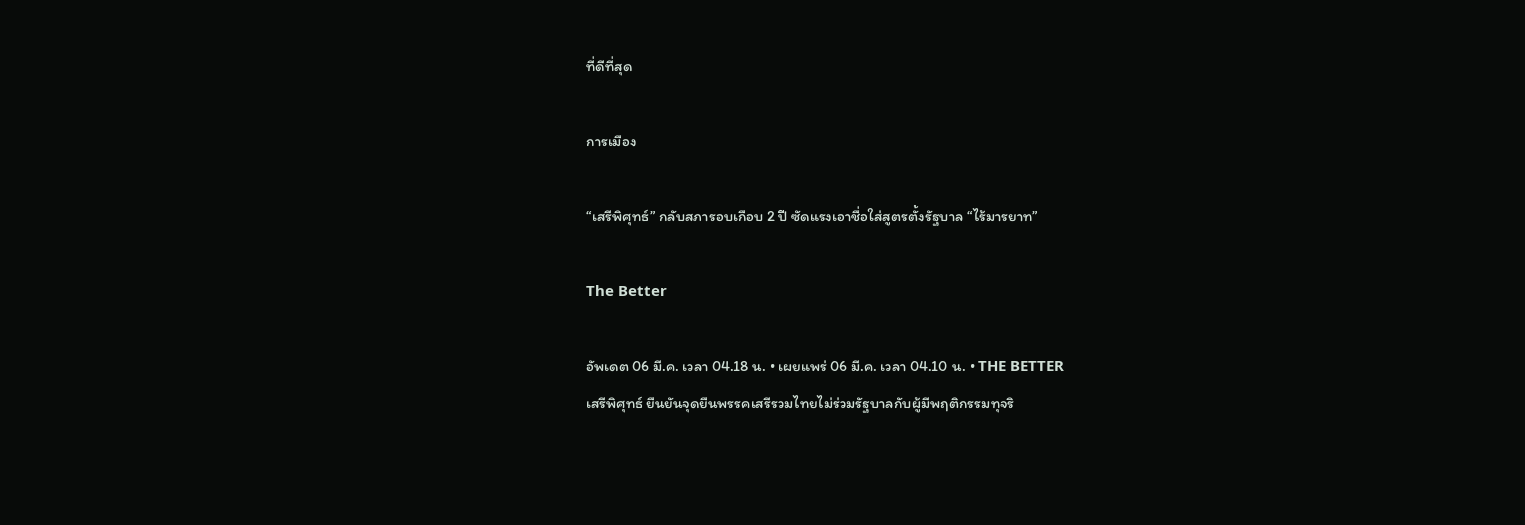ที่ดีที่สุด

การเมือง

“เสรีพิศุทธ์” กลับสภารอบเกือบ 2 ปี ซัดแรงเอาชื่อใส่สูตรตั้งรัฐบาล “ไร้มารยาท”

The Better

อัพเดต 06 มี.ค. เวลา 04.18 น. • เผยแพร่ 06 มี.ค. เวลา 04.10 น. • THE BETTER
เสรีพิศุทธ์ ยืนยันจุดยืนพรรคเสรีรวมไทยไม่ร่วมรัฐบาลกับผู้มีพฤติกรรมทุจริ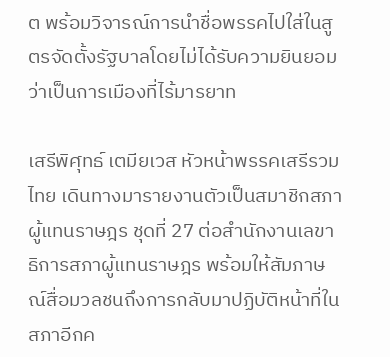ต พร้อมวิจารณ์การนำชื่อพรรคไปใส่ในสูตรจัดตั้งรัฐบาลโดยไม่ได้รับความยินยอมว่าเป็นการเมืองที่ไร้มารยาท

เสรีพิศุทธ์ เตมียเวส หัวหน้าพรรคเสรีรวมไทย เดินทางมารายงานตัวเป็นสมาชิกสภาผู้แทนราษฎร ชุดที่ 27 ต่อสำนักงานเลขาธิการสภาผู้แทนราษฎร พร้อมให้สัมภาษณ์สื่อมวลชนถึงการกลับมาปฏิบัติหน้าที่ในสภาอีกค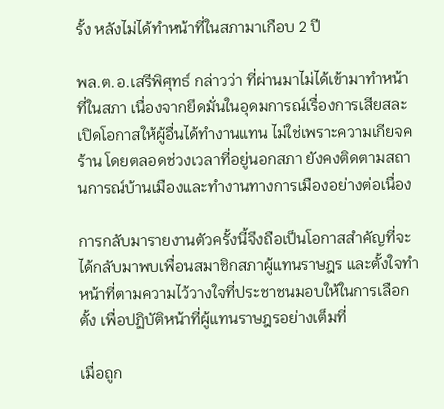รั้ง หลังไม่ได้ทำหน้าที่ในสภามาเกือบ 2 ปี

พล.ต.อ.เสรีพิศุทธ์ กล่าวว่า ที่ผ่านมาไม่ได้เข้ามาทำหน้าที่ในสภา เนื่องจากยึดมั่นในอุดมการณ์เรื่องการเสียสละ เปิดโอกาสให้ผู้อื่นได้ทำงานแทน ไม่ใช่เพราะความเกียจคร้าน โดยตลอดช่วงเวลาที่อยู่นอกสภา ยังคงติดตามสถานการณ์บ้านเมืองและทำงานทางการเมืองอย่างต่อเนื่อง

การกลับมารายงานตัวครั้งนี้จึงถือเป็นโอกาสสำคัญที่จะได้กลับมาพบเพื่อนสมาชิกสภาผู้แทนราษฎร และตั้งใจทำหน้าที่ตามความไว้วางใจที่ประชาชนมอบให้ในการเลือกตั้ง เพื่อปฏิบัติหน้าที่ผู้แทนราษฎรอย่างเต็มที่

เมื่อถูก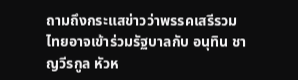ถามถึงกระแสข่าวว่าพรรคเสรีรวมไทยอาจเข้าร่วมรัฐบาลกับ อนุทิน ชาญวีรกูล หัวห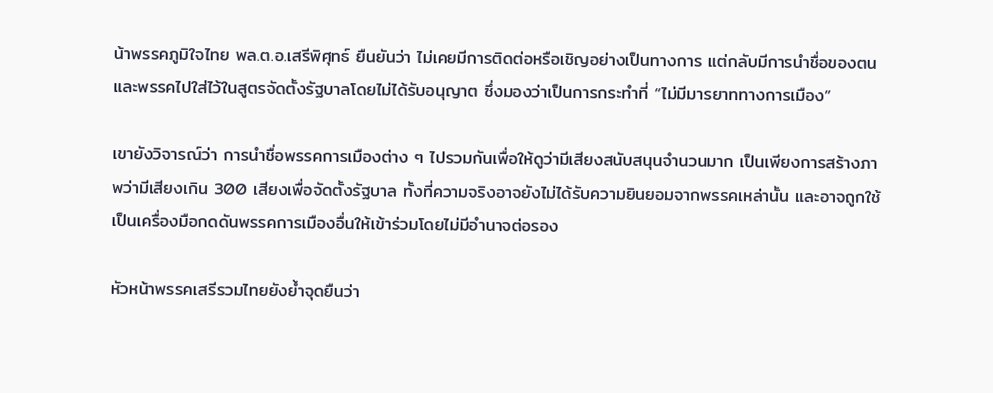น้าพรรคภูมิใจไทย พล.ต.อ.เสรีพิศุทธ์ ยืนยันว่า ไม่เคยมีการติดต่อหรือเชิญอย่างเป็นทางการ แต่กลับมีการนำชื่อของตนและพรรคไปใส่ไว้ในสูตรจัดตั้งรัฐบาลโดยไม่ได้รับอนุญาต ซึ่งมองว่าเป็นการกระทำที่ “ไม่มีมารยาททางการเมือง”

เขายังวิจารณ์ว่า การนำชื่อพรรคการเมืองต่าง ๆ ไปรวมกันเพื่อให้ดูว่ามีเสียงสนับสนุนจำนวนมาก เป็นเพียงการสร้างภาพว่ามีเสียงเกิน 300 เสียงเพื่อจัดตั้งรัฐบาล ทั้งที่ความจริงอาจยังไม่ได้รับความยินยอมจากพรรคเหล่านั้น และอาจถูกใช้เป็นเครื่องมือกดดันพรรคการเมืองอื่นให้เข้าร่วมโดยไม่มีอำนาจต่อรอง

หัวหน้าพรรคเสรีรวมไทยยังย้ำจุดยืนว่า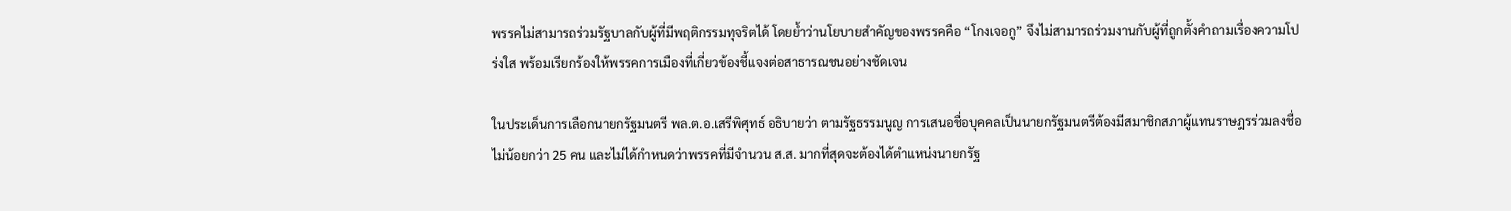พรรคไม่สามารถร่วมรัฐบาลกับผู้ที่มีพฤติกรรมทุจริตได้ โดยย้ำว่านโยบายสำคัญของพรรคคือ “โกงเจอกู” จึงไม่สามารถร่วมงานกับผู้ที่ถูกตั้งคำถามเรื่องความโปร่งใส พร้อมเรียกร้องให้พรรคการเมืองที่เกี่ยวข้องชี้แจงต่อสาธารณชนอย่างชัดเจน

ในประเด็นการเลือกนายกรัฐมนตรี พล.ต.อ.เสรีพิศุทธ์ อธิบายว่า ตามรัฐธรรมนูญ การเสนอชื่อบุคคลเป็นนายกรัฐมนตรีต้องมีสมาชิกสภาผู้แทนราษฎรร่วมลงชื่อไม่น้อยกว่า 25 คน และไม่ได้กำหนดว่าพรรคที่มีจำนวน ส.ส. มากที่สุดจะต้องได้ตำแหน่งนายกรัฐ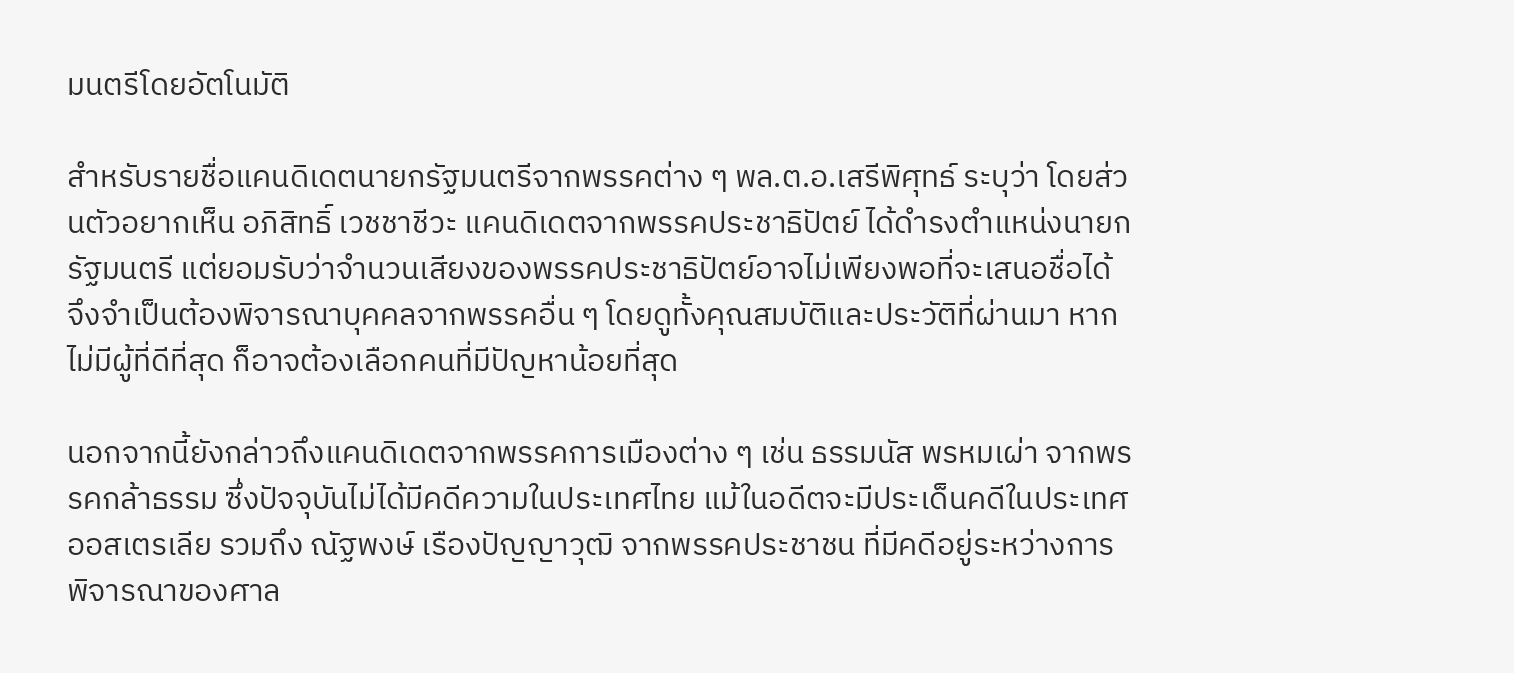มนตรีโดยอัตโนมัติ

สำหรับรายชื่อแคนดิเดตนายกรัฐมนตรีจากพรรคต่าง ๆ พล.ต.อ.เสรีพิศุทธ์ ระบุว่า โดยส่วนตัวอยากเห็น อภิสิทธิ์ เวชชาชีวะ แคนดิเดตจากพรรคประชาธิปัตย์ ได้ดำรงตำแหน่งนายกรัฐมนตรี แต่ยอมรับว่าจำนวนเสียงของพรรคประชาธิปัตย์อาจไม่เพียงพอที่จะเสนอชื่อได้ จึงจำเป็นต้องพิจารณาบุคคลจากพรรคอื่น ๆ โดยดูทั้งคุณสมบัติและประวัติที่ผ่านมา หากไม่มีผู้ที่ดีที่สุด ก็อาจต้องเลือกคนที่มีปัญหาน้อยที่สุด

นอกจากนี้ยังกล่าวถึงแคนดิเดตจากพรรคการเมืองต่าง ๆ เช่น ธรรมนัส พรหมเผ่า จากพรรคกล้าธรรม ซึ่งปัจจุบันไม่ได้มีคดีความในประเทศไทย แม้ในอดีตจะมีประเด็นคดีในประเทศออสเตรเลีย รวมถึง ณัฐพงษ์ เรืองปัญญาวุฒิ จากพรรคประชาชน ที่มีคดีอยู่ระหว่างการพิจารณาของศาล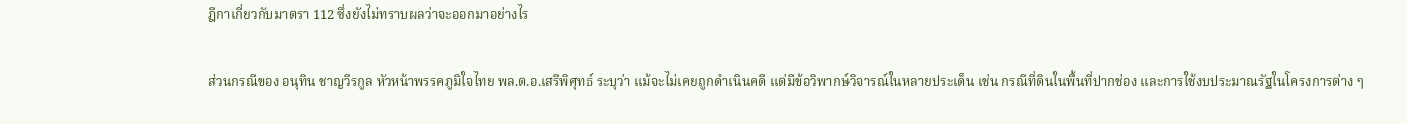ฎีกาเกี่ยวกับมาตรา 112 ซึ่งยังไม่ทราบผลว่าจะออกมาอย่างไร

ส่วนกรณีของ อนุทิน ชาญวีรกูล หัวหน้าพรรคภูมิใจไทย พล.ต.อ.เสรีพิศุทธ์ ระบุว่า แม้จะไม่เคยถูกดำเนินคดี แต่มีข้อวิพากษ์วิจารณ์ในหลายประเด็น เช่น กรณีที่ดินในพื้นที่ปากช่อง และการใช้งบประมาณรัฐในโครงการต่าง ๆ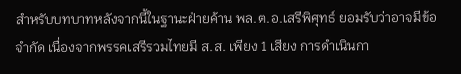สำหรับบทบาทหลังจากนี้ในฐานะฝ่ายค้าน พล.ต.อ.เสรีพิศุทธ์ ยอมรับว่าอาจมีข้อจำกัด เนื่องจากพรรคเสรีรวมไทยมี ส.ส. เพียง 1 เสียง การดำเนินกา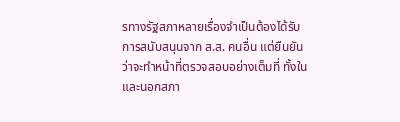รทางรัฐสภาหลายเรื่องจำเป็นต้องได้รับการสนับสนุนจาก ส.ส. คนอื่น แต่ยืนยันว่าจะทำหน้าที่ตรวจสอบอย่างเต็มที่ ทั้งในและนอกสภา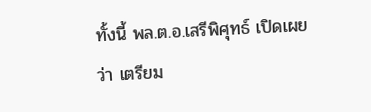ทั้งนี้ พล.ต.อ.เสรีพิศุทธ์ เปิดเผยว่า เตรียม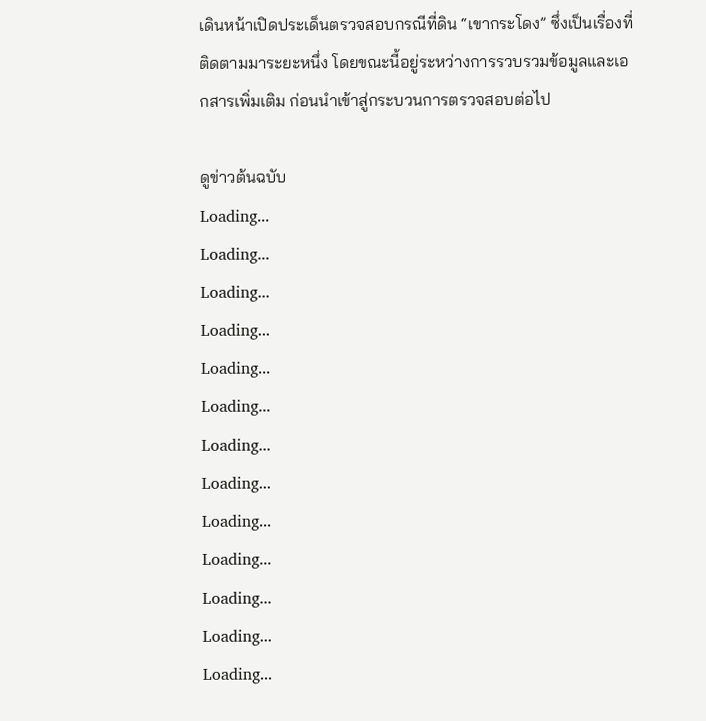เดินหน้าเปิดประเด็นตรวจสอบกรณีที่ดิน “เขากระโดง” ซึ่งเป็นเรื่องที่ติดตามมาระยะหนึ่ง โดยขณะนี้อยู่ระหว่างการรวบรวมข้อมูลและเอกสารเพิ่มเติม ก่อนนำเข้าสู่กระบวนการตรวจสอบต่อไป

ดูข่าวต้นฉบับ
Loading...
Loading...
Loading...
Loading...
Loading...
Loading...
Loading...
Loading...
Loading...
Loading...
Loading...
Loading...
Loading...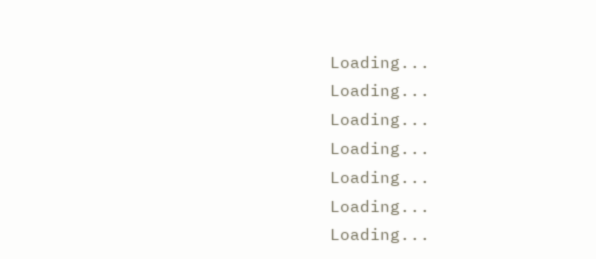Loading...
Loading...
Loading...
Loading...
Loading...
Loading...
Loading...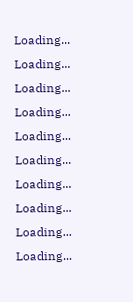Loading...
Loading...
Loading...
Loading...
Loading...
Loading...
Loading...
Loading...
Loading...
Loading...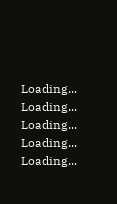Loading...
Loading...
Loading...
Loading...
Loading...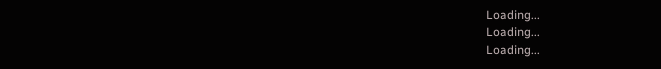Loading...
Loading...
Loading...